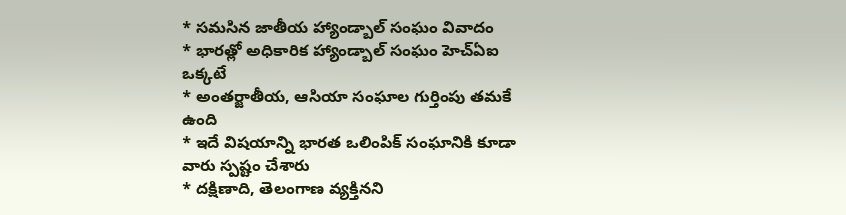* సమసిన జాతీయ హ్యాండ్బాల్ సంఘం వివాదం
* భారత్లో అధికారిక హ్యాండ్బాల్ సంఘం హెచ్ఏఐ ఒక్కటే
* అంతర్జాతీయ, ఆసియా సంఘాల గుర్తింపు తమకే ఉంది
* ఇదే విషయాన్ని భారత ఒలింపిక్ సంఘానికి కూడా వారు స్పష్టం చేశారు
* దక్షిణాది, తెలంగాణ వ్యక్తినని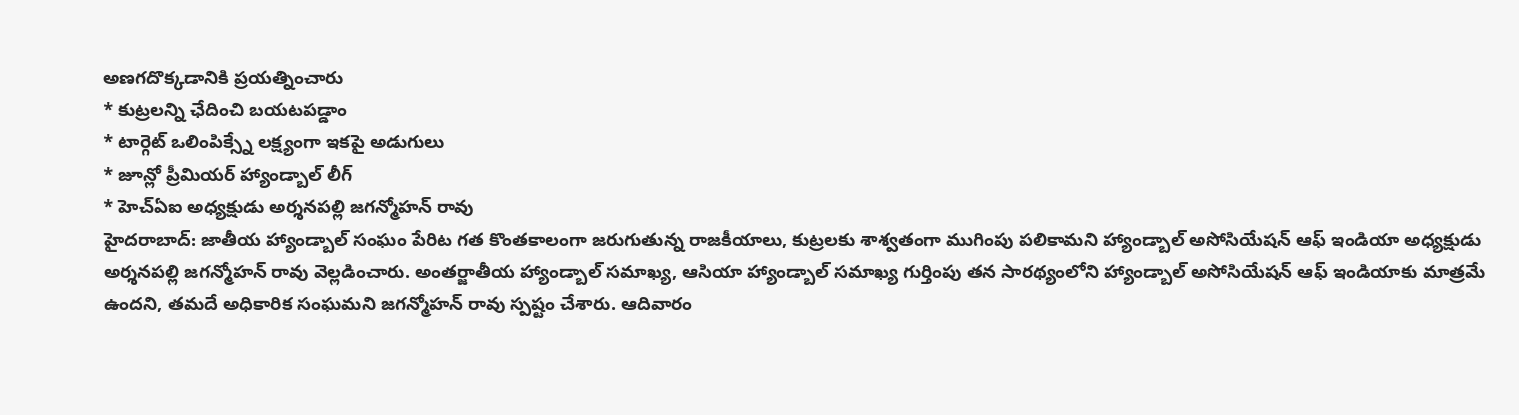అణగదొక్కడానికి ప్రయత్నించారు
* కుట్రలన్ని ఛేదించి బయటపడ్డాం
* టార్గెట్ ఒలింపిక్స్నే లక్ష్యంగా ఇకపై అడుగులు
* జూన్లో ప్రీమియర్ హ్యాండ్బాల్ లీగ్
* హెచ్ఏఐ అధ్యక్షుడు అర్శనపల్లి జగన్మోహన్ రావు
హైదరాబాద్: జాతీయ హ్యాండ్బాల్ సంఘం పేరిట గత కొంతకాలంగా జరుగుతున్న రాజకీయాలు, కుట్రలకు శాశ్వతంగా ముగింపు పలికామని హ్యాండ్బాల్ అసోసియేషన్ ఆఫ్ ఇండియా అధ్యక్షుడు అర్శనపల్లి జగన్మోహన్ రావు వెల్లడించారు. అంతర్జాతీయ హ్యాండ్బాల్ సమాఖ్య, ఆసియా హ్యాండ్బాల్ సమాఖ్య గుర్తింపు తన సారథ్యంలోని హ్యాండ్బాల్ అసోసియేషన్ ఆఫ్ ఇండియాకు మాత్రమే ఉందని, తమదే అధికారిక సంఘమని జగన్మోహన్ రావు స్పష్టం చేశారు. ఆదివారం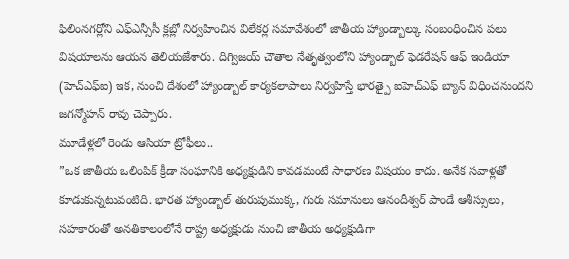ఫిలింనగర్లోని ఎఫ్ఎన్సీసీ క్లబ్లో నిర్వహించిన విలేకర్ల సమావేశంలో జాతీయ హ్యాండ్బాల్కు సంబంధించిన పలు విషయాలను ఆయన తెలియజేశారు. దిగ్విజయ్ చౌతాల నేతృత్వంలోని హ్యాండ్బాల్ ఫెడరేషన్ ఆఫ్ ఇండియా (హెచ్ఎఫ్ఐ) ఇక, నుంచి దేశంలో హ్యాండ్బాల్ కార్యకలాపాలు నిర్వహిస్తే భారత్పై ఐహెచ్ఎఫ్ బ్యాన్ విధించనుందని జగన్మోహన్ రావు చెప్పారు.
మూడేళ్లలో రెండు ఆసియా ట్రోఫీలు..
”ఒక జాతీయ ఒలింపిక్ క్రీడా సంఘానికి అధ్యక్షుడిని కావడమంటే సాధారణ విషయం కాదు. అనేక సవాళ్లతో కూడుకున్నటువంటిది. భారత హ్యాండ్బాల్ తురుపుముక్క, గురు సమానులు ఆనందీశ్వర్ పాండే ఆశీస్సులు, సహకారంతో అనతికాలంలోనే రాష్ట్ర అధ్యక్షుడు నుంచి జాతీయ అధ్యక్షుడిగా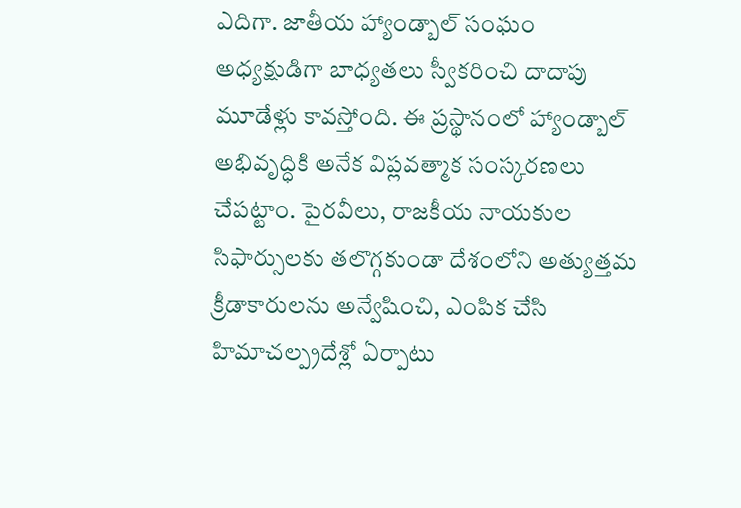ఎదిగా. జాతీయ హ్యాండ్బాల్ సంఘం అధ్యక్షుడిగా బాధ్యతలు స్వీకరించి దాదాపు మూడేళ్లు కావస్తోంది. ఈ ప్రస్థానంలో హ్యాండ్బాల్ అభివృద్ధికి అనేక విప్లవత్మాక సంస్కరణలు చేపట్టాం. పైరవీలు, రాజకీయ నాయకుల సిఫార్సులకు తలొగ్గకుండా దేశంలోని అత్యుత్తమ క్రీడాకారులను అన్వేషించి, ఎంపిక చేసి హిమాచల్ప్రదేశ్లో ఏర్పాటు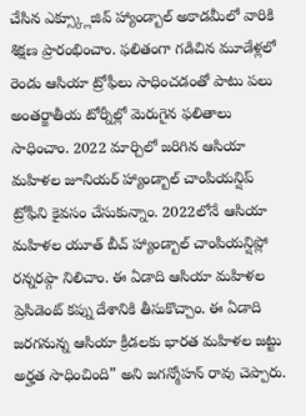చేసిన ఎక్స్క్లూజివ్ హ్యాండ్బాల్ అకాడమీలో వారికి శిక్షణ ప్రారంభించాం. ఫలితంగా గడిచిన మూడేళ్లలో రెండు ఆసియా ట్రోఫీలు సాధించడంతో పాటు పలు అంతర్జాతీయ టోర్నీల్లో మెరుగైన ఫలితాలు సాధించాం. 2022 మార్చిలో జరిగిన ఆసియా మహిళల జూనియర్ హ్యాండ్బాల్ చాంపియన్షిప్ ట్రోఫీని కైవసం చేసుకున్నాం. 2022లోనే ఆసియా మహిళల యూత్ బీచ్ హ్యాండ్బాల్ చాంపియన్షిప్లో రన్నరప్గా నిలిచాం. ఈ ఏడాది ఆసియా మహిళల ప్రెసిడెంట్ కప్ను దేశానికి తీసుకొచ్చాం. ఈ ఏడాది జరగనున్న ఆసియా క్రీడలకు భారత మహిళల జట్టు అర్హత సాధించింది” అని జగన్మోహన్ రావు చెప్పారు.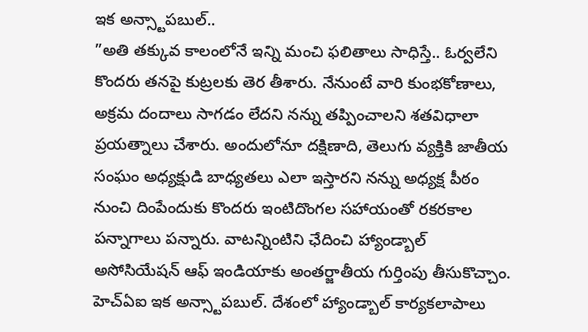ఇక అన్స్టాపబుల్..
”అతి తక్కువ కాలంలోనే ఇన్ని మంచి ఫలితాలు సాధిస్తే.. ఓర్వలేని కొందరు తనపై కుట్రలకు తెర తీశారు. నేనుంటే వారి కుంభకోణాలు, అక్రమ దందాలు సాగడం లేదని నన్ను తప్పించాలని శతవిధాలా ప్రయత్నాలు చేశారు. అందులోనూ దక్షిణాది, తెలుగు వ్యక్తికి జాతీయ సంఘం అధ్యక్షుడి బాధ్యతలు ఎలా ఇస్తారని నన్ను అధ్యక్ష పీఠం నుంచి దింపేందుకు కొందరు ఇంటిదొంగల సహాయంతో రకరకాల పన్నాగాలు పన్నారు. వాటన్నింటిని ఛేదించి హ్యాండ్బాల్ అసోసియేషన్ ఆఫ్ ఇండియాకు అంతర్జాతీయ గుర్తింపు తీసుకొచ్చాం. హెచ్ఏఐ ఇక అన్స్టాపబుల్. దేశంలో హ్యాండ్బాల్ కార్యకలాపాలు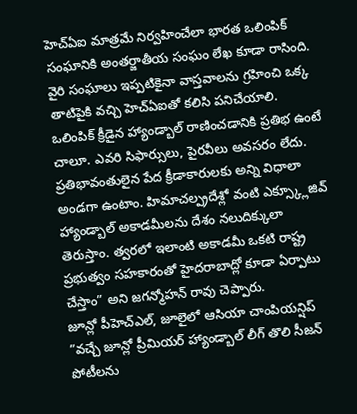హెచ్ఏఐ మాత్రమే నిర్వహించేలా భారత ఒలింపిక్ సంఘానికి అంతర్జాతీయ సంఘం లేఖ కూడా రాసింది. వైరి సంఘాలు ఇప్పటికైనా వాస్తవాలను గ్రహించి ఒక్క తాటిపైకి వచ్చి హెచ్ఏఐతో కలిసి పనిచేయాలి. ఒలింపిక్ క్రీడైన హ్యాండ్బాల్ రాణించడానికి ప్రతిభ ఉంటే చాలూ. ఎవరి సిఫార్సులు, పైరవీలు అవసరం లేదు. ప్రతిభావంతులైన పేద క్రీడాకారులకు అన్ని విధాలా అండగా ఉంటాం. హిమాచల్ప్రదేశ్లో వంటి ఎక్స్క్లూజివ్ హ్యాండ్బాల్ అకాడమీలను దేశం నలుదిక్కులా తెరుస్తాం. త్వరలో ఇలాంటి అకాడమీ ఒకటి రాష్ట్ర ప్రభుత్వం సహకారంతో హైదరాబాద్లో కూడా ఏర్పాటు చేస్తాం” అని జగన్మోహన్ రావు చెప్పారు.
జూన్లో పీహెచ్ఎల్, జూలైలో ఆసియా చాంపియన్షిప్
”వచ్చే జూన్లో ప్రీమియర్ హ్యాండ్బాల్ లీగ్ తొలి సీజన్ పోటీలను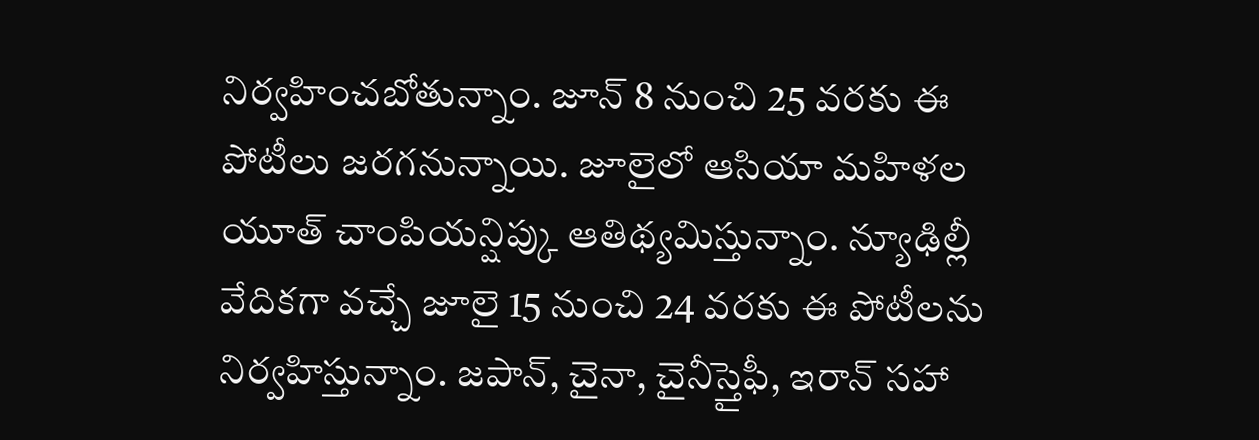నిర్వహించబోతున్నాం. జూన్ 8 నుంచి 25 వరకు ఈ పోటీలు జరగనున్నాయి. జూలైలో ఆసియా మహిళల యూత్ చాంపియన్షిప్కు ఆతిథ్యమిస్తున్నాం. న్యూఢిల్లీ వేదికగా వచ్చే జూలై 15 నుంచి 24 వరకు ఈ పోటీలను నిర్వహిస్తున్నాం. జపాన్, చైనా, చైనీస్తైఫీ, ఇరాన్ సహా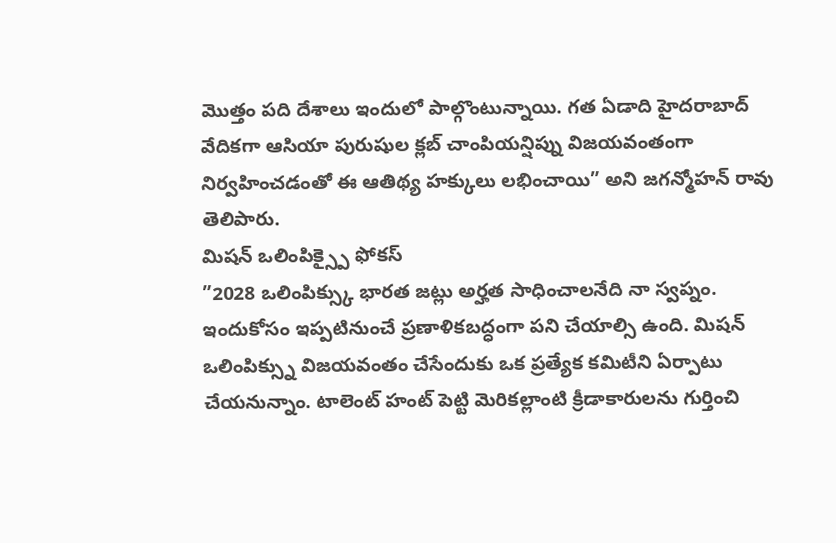మొత్తం పది దేశాలు ఇందులో పాల్గొంటున్నాయి. గత ఏడాది హైదరాబాద్ వేదికగా ఆసియా పురుషుల క్లబ్ చాంపియన్షిప్ను విజయవంతంగా నిర్వహించడంతో ఈ ఆతిథ్య హక్కులు లభించాయి” అని జగన్మోహన్ రావు తెలిపారు.
మిషన్ ఒలింపిక్స్పై ఫోకస్
”2028 ఒలింపిక్స్కు భారత జట్లు అర్హత సాధించాలనేది నా స్వప్నం. ఇందుకోసం ఇప్పటినుంచే ప్రణాళికబద్ధంగా పని చేయాల్సి ఉంది. మిషన్ ఒలింపిక్స్ను విజయవంతం చేసేందుకు ఒక ప్రత్యేక కమిటీని ఏర్పాటు చేయనున్నాం. టాలెంట్ హంట్ పెట్టి మెరికల్లాంటి క్రీడాకారులను గుర్తించి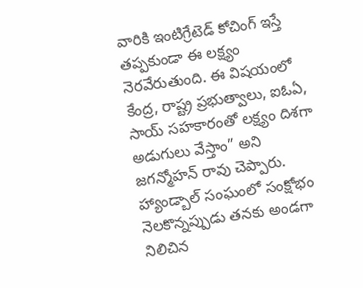వారికి ఇంటిగ్రేటెడ్ కోచింగ్ ఇస్తే తప్పకుండా ఈ లక్ష్యం నెరవేరుతుంది. ఈ విషయంలో కేంద్ర, రాష్ట్ర ప్రభుత్వాలు, ఐఓఏ, సాయ్ సహకారంతో లక్ష్యం దిశగా అడుగులు వేస్తాం” అని జగన్మోహన్ రావు చెప్పారు. హ్యాండ్బాల్ సంఘంలో సంక్షోభం నెలకొన్నప్పుడు తనకు అండగా నిలిచిన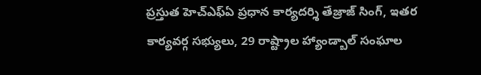ప్రస్తుత హెచ్ఎఫ్ఏ ప్రధాన కార్యదర్శి తేజ్రాజ్ సింగ్, ఇతర కార్యవర్గ సభ్యులు, 29 రాష్ట్రాల హ్యాండ్బాల్ సంఘాల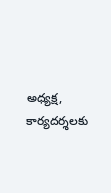అధ్యక్ష, కార్యదర్శలకు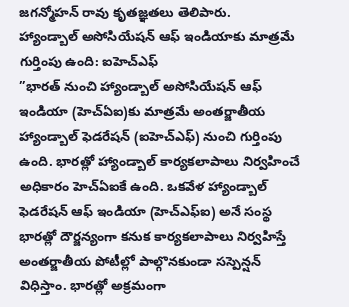జగన్మోహన్ రావు కృతజ్ఞతలు తెలిపారు.
హ్యాండ్బాల్ అసోసియేషన్ ఆఫ్ ఇండియాకు మాత్రమే గుర్తింపు ఉంది: ఐహెచ్ఎఫ్
”భారత్ నుంచి హ్యాండ్బాల్ అసోసియేషన్ ఆఫ్ ఇండియా (హెచ్ఏఐ)కు మాత్రమే అంతర్జాతీయ హ్యాండ్బాల్ ఫెడరేషన్ (ఐహెచ్ఎఫ్) నుంచి గుర్తింపు ఉంది. భారత్లో హ్యాండ్బాల్ కార్యకలాపాలు నిర్వహించే అధికారం హెచ్ఏఐకే ఉంది. ఒకవేళ హ్యాండ్బాల్ ఫెడరేషన్ ఆఫ్ ఇండియా (హెచ్ఎఫ్ఐ) అనే సంస్థ భారత్లో దౌర్జన్యంగా కనుక కార్యకలాపాలు నిర్వహిస్తే అంతర్జాతీయ పోటీల్లో పాల్గొనకుండా సస్పెన్షన్ విధిస్తాం. భారత్లో అక్రమంగా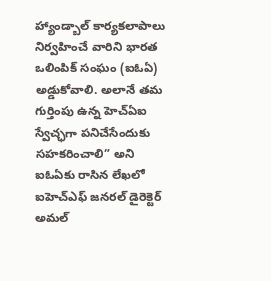హ్యాండ్బాల్ కార్యకలాపాలు నిర్వహించే వారిని భారత ఒలింపిక్ సంఘం (ఐఓఏ) అడ్డుకోవాలి. అలానే తమ గుర్తింపు ఉన్న హెచ్ఏఐ స్వేచ్ఛగా పనిచేసేందుకు సహకరించాలి” అని ఐఓఏకు రాసిన లేఖలో ఐహెచ్ఎఫ్ జనరల్ డైరెక్టెర్ అమల్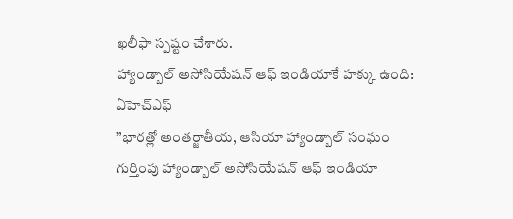ఖలీఫా స్పష్టం చేశారు.
హ్యాండ్బాల్ అసోసియేషన్ ఆఫ్ ఇండియాకే హక్కు ఉంది: ఏహెచ్ఎఫ్
”భారత్లో అంతర్జాతీయ, ఆసియా హ్యాండ్బాల్ సంఘం గుర్తింపు హ్యాండ్బాల్ అసోసియేషన్ ఆఫ్ ఇండియా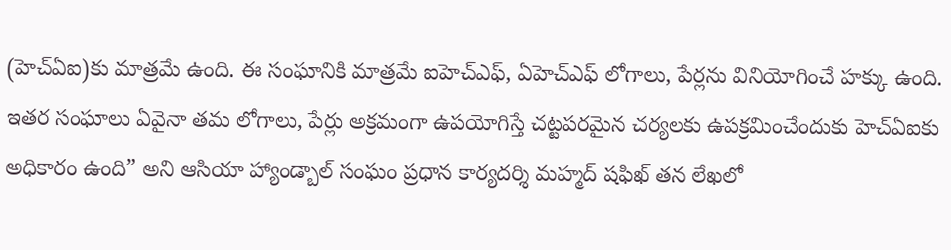(హెచ్ఏఐ)కు మాత్రమే ఉంది. ఈ సంఘానికి మాత్రమే ఐహెచ్ఎఫ్, ఏహెచ్ఎఫ్ లోగాలు, పేర్లను వినియోగించే హక్కు ఉంది. ఇతర సంఘాలు ఏవైనా తమ లోగాలు, పేర్లు అక్రమంగా ఉపయోగిస్తే చట్టపరమైన చర్యలకు ఉపక్రమించేందుకు హెచ్ఏఐకు అధికారం ఉంది” అని ఆసియా హ్యాండ్బాల్ సంఘం ప్రధాన కార్యదర్శి మహ్మద్ షఫిఖ్ తన లేఖలో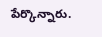పేర్కొన్నారు.